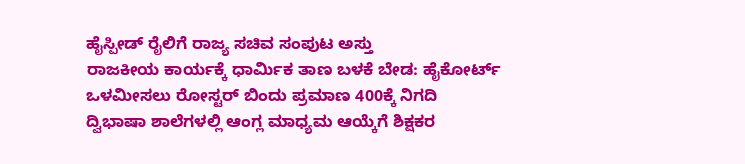ಹೈಸ್ಪೀಡ್ ರೈಲಿಗೆ ರಾಜ್ಯ ಸಚಿವ ಸಂಪುಟ ಅಸ್ತು
ರಾಜಕೀಯ ಕಾರ್ಯಕ್ಕೆ ಧಾರ್ಮಿಕ ತಾಣ ಬಳಕೆ ಬೇಡ: ಹೈಕೋರ್ಟ್
ಒಳಮೀಸಲು ರೋಸ್ಟರ್ ಬಿಂದು ಪ್ರಮಾಣ 400ಕ್ಕೆ ನಿಗದಿ
ದ್ವಿಭಾಷಾ ಶಾಲೆಗಳಲ್ಲಿ ಆಂಗ್ಲ ಮಾಧ್ಯಮ ಆಯ್ಕೆಗೆ ಶಿಕ್ಷಕರ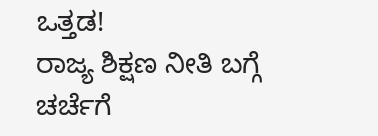ಒತ್ತಡ!
ರಾಜ್ಯ ಶಿಕ್ಷಣ ನೀತಿ ಬಗ್ಗೆ ಚರ್ಚೆಗೆ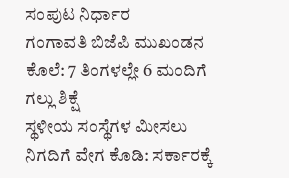ಸಂಪುಟ ನಿರ್ಧಾರ
ಗಂಗಾವತಿ ಬಿಜೆಪಿ ಮುಖಂಡನ ಕೊಲೆ: 7 ತಿಂಗಳಲ್ಲೇ 6 ಮಂದಿಗೆ ಗಲ್ಲು ಶಿಕ್ಷೆ
ಸ್ಥಳೀಯ ಸಂಸ್ಥೆಗಳ ಮೀಸಲು ನಿಗದಿಗೆ ವೇಗ ಕೊಡಿ: ಸರ್ಕಾರಕ್ಕೆ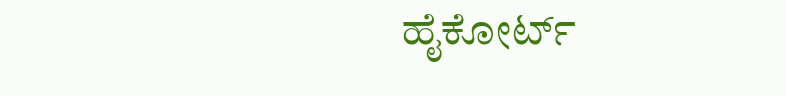ಹೈಕೋರ್ಟ್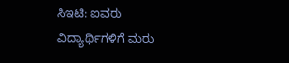ಸಿಇಟಿ: ಐವರು ವಿದ್ಯಾರ್ಥಿಗಳಿಗೆ ಮರು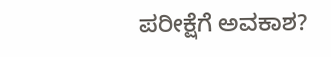ಪರೀಕ್ಷೆಗೆ ಅವಕಾಶ?